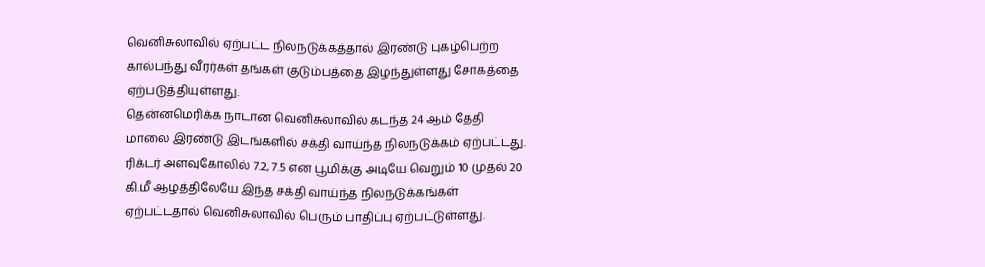வெனிசுலாவில் ஏற்பட்ட நிலநடுக்கத்தால் இரண்டு புகழ்பெற்ற கால்பந்து வீரர்கள் தங்கள் குடும்பத்தை இழந்துள்ளது சோகத்தை ஏற்படுத்தியுள்ளது.
தென்னமெரிக்க நாடான வெனிசுலாவில் கடந்த 24 ஆம் தேதி மாலை இரண்டு இடங்களில் சக்தி வாய்ந்த நிலநடுக்கம் ஏற்பட்டது. ரிக்டர் அளவுகோலில் 7.2, 7.5 என பூமிக்கு அடியே வெறும் 10 முதல் 20 கி.மீ ஆழத்திலேயே இந்த சக்தி வாய்ந்த நிலநடுக்கங்கள் ஏற்பட்டதால் வெனிசுலாவில் பெரும் பாதிப்பு ஏற்பட்டுள்ளது.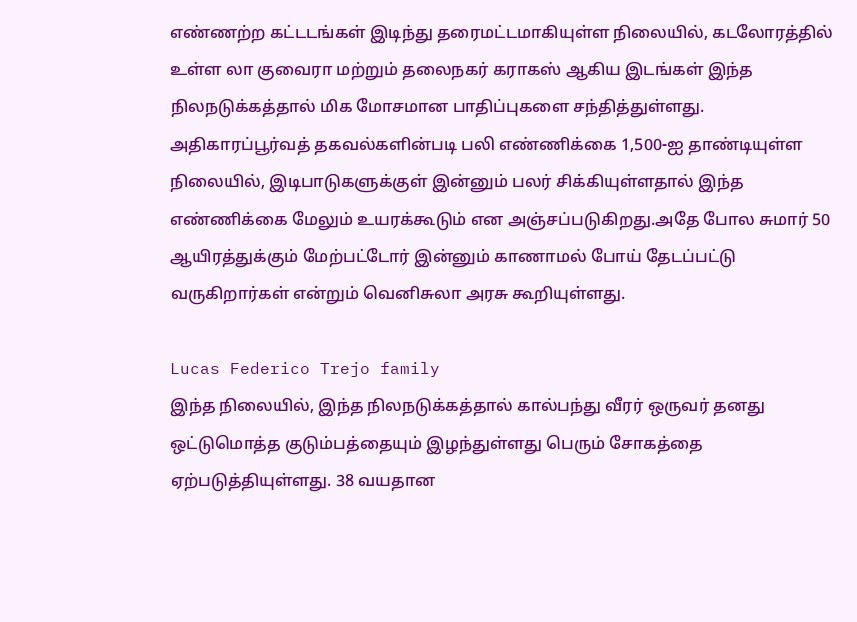எண்ணற்ற கட்டடங்கள் இடிந்து தரைமட்டமாகியுள்ள நிலையில், கடலோரத்தில் உள்ள லா குவைரா மற்றும் தலைநகர் கராகஸ் ஆகிய இடங்கள் இந்த நிலநடுக்கத்தால் மிக மோசமான பாதிப்புகளை சந்தித்துள்ளது. அதிகாரப்பூர்வத் தகவல்களின்படி பலி எண்ணிக்கை 1,500-ஐ தாண்டியுள்ள நிலையில், இடிபாடுகளுக்குள் இன்னும் பலர் சிக்கியுள்ளதால் இந்த எண்ணிக்கை மேலும் உயரக்கூடும் என அஞ்சப்படுகிறது.அதே போல சுமார் 50 ஆயிரத்துக்கும் மேற்பட்டோர் இன்னும் காணாமல் போய் தேடப்பட்டு வருகிறார்கள் என்றும் வெனிசுலா அரசு கூறியுள்ளது.

Lucas Federico Trejo family
இந்த நிலையில், இந்த நிலநடுக்கத்தால் கால்பந்து வீரர் ஒருவர் தனது ஒட்டுமொத்த குடும்பத்தையும் இழந்துள்ளது பெரும் சோகத்தை ஏற்படுத்தியுள்ளது. 38 வயதான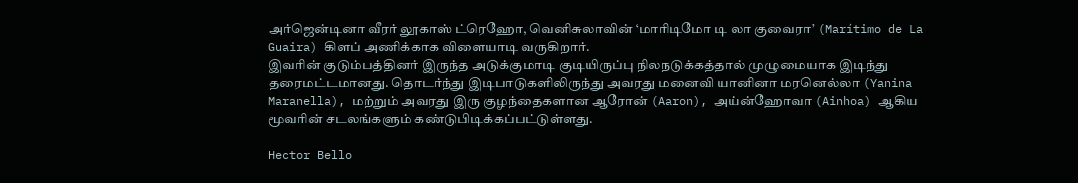அர்ஜென்டினா வீரர் லூகாஸ் ட்ரெஹோ, வெனிசுலாவின் ‘மாரிடிமோ டி லா குவைரா’ (Marítimo de La Guaira) கிளப் அணிக்காக விளையாடி வருகிறார்.
இவரின் குடும்பத்தினர் இருந்த அடுக்குமாடி குடியிருப்பு நிலநடுக்கத்தால் முழுமையாக இடிந்து தரைமட்டமானது. தொடர்ந்து இடிபாடுகளிலிருந்து அவரது மனைவி யானினா மரனெல்லா (Yanina Maranella), மற்றும் அவரது இரு குழந்தைகளான ஆரோன் (Aaron), அய்ன்ஹோவா (Ainhoa) ஆகிய மூவரின் சடலங்களும் கண்டுபிடிக்கப்பட்டுள்ளது.

Hector Bello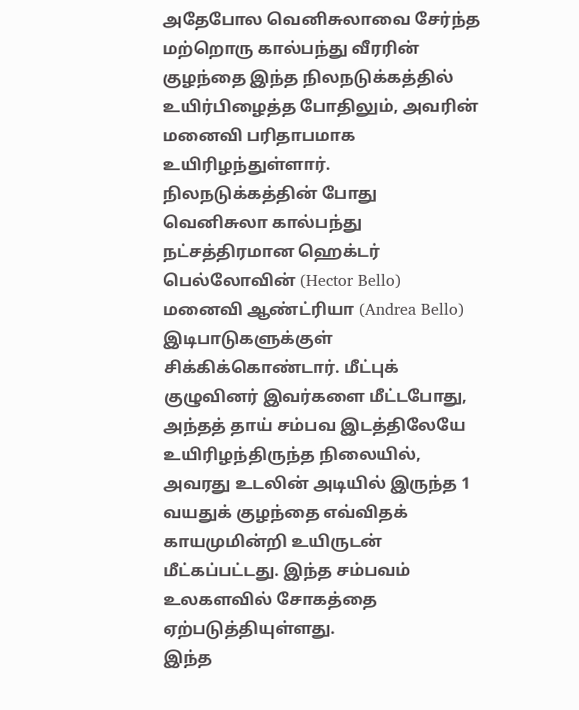அதேபோல வெனிசுலாவை சேர்ந்த மற்றொரு கால்பந்து வீரரின் குழந்தை இந்த நிலநடுக்கத்தில் உயிர்பிழைத்த போதிலும், அவரின் மனைவி பரிதாபமாக உயிரிழந்துள்ளார். நிலநடுக்கத்தின் போது வெனிசுலா கால்பந்து நட்சத்திரமான ஹெக்டர் பெல்லோவின் (Hector Bello) மனைவி ஆண்ட்ரியா (Andrea Bello) இடிபாடுகளுக்குள் சிக்கிக்கொண்டார். மீட்புக் குழுவினர் இவர்களை மீட்டபோது, அந்தத் தாய் சம்பவ இடத்திலேயே உயிரிழந்திருந்த நிலையில், அவரது உடலின் அடியில் இருந்த 1 வயதுக் குழந்தை எவ்விதக் காயமுமின்றி உயிருடன் மீட்கப்பட்டது. இந்த சம்பவம் உலகளவில் சோகத்தை ஏற்படுத்தியுள்ளது.
இந்த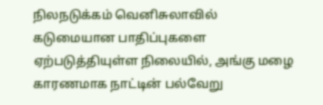நிலநடுக்கம் வெனிசுலாவில் கடுமையான பாதிப்புகளை ஏற்படுத்தியுள்ள நிலையில், அங்கு மழை காரணமாக நாட்டின் பல்வேறு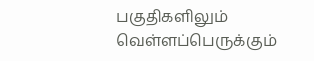பகுதிகளிலும் வெள்ளப்பெருக்கும்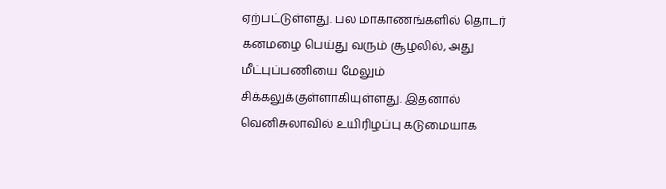ஏற்பட்டுள்ளது. பல மாகாணங்களில் தொடர் கனமழை பெய்து வரும் சூழலில், அது மீட்புப்பணியை மேலும் சிக்கலுக்குள்ளாகியுள்ளது. இதனால் வெனிசுலாவில் உயிரிழப்பு கடுமையாக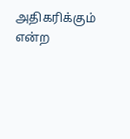அதிகரிக்கும் என்ற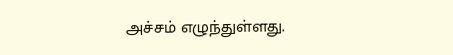அச்சம் எழுந்துள்ளது.